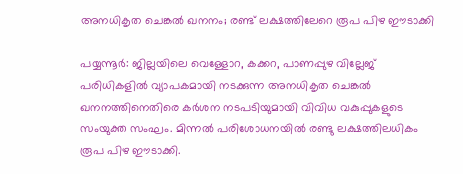അനധികൃത ചെങ്കല്‍ ഖനനം; രണ്ട് ലക്ഷത്തിലേറെ രൂപ പിഴ ഈടാക്കി

പയ്യന്നൂർ: ജില്ലയിലെ വെള്ളോറ, കക്കറ, പാണപ്പുഴ വില്ലേജ് പരിധികളില്‍ വ്യാപകമായി നടക്കുന്ന അനധികൃത ചെങ്കല്‍ ഖനനത്തിനെതിരെ കര്‍ശന നടപടിയുമായി വിവിധ വകുപ്പുകളുടെ സംയുക്ത സംഘം. മിന്നല്‍ പരിശോധനയില്‍ രണ്ടു ലക്ഷത്തിലധികം രൂപ പിഴ ഈടാക്കി.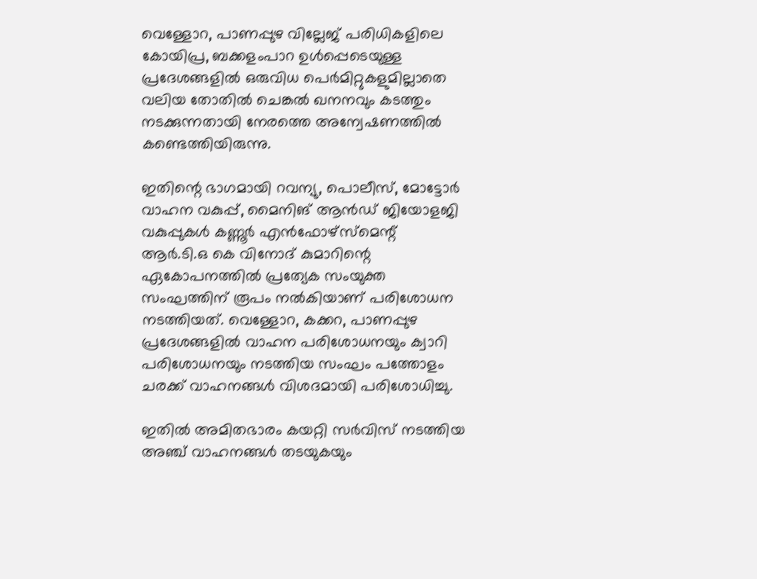വെള്ളോറ, പാണപ്പുഴ വില്ലേജ് പരിധികളിലെ കോയിപ്ര, ബക്കളംപാറ ഉള്‍പ്പെടെയുള്ള പ്രദേശങ്ങളില്‍ ഒരുവിധ പെര്‍മിറ്റുകളുമില്ലാതെ വലിയ തോതില്‍ ചെങ്കല്‍ ഖനനവും കടത്തും നടക്കുന്നതായി നേരത്തെ അന്വേഷണത്തില്‍ കണ്ടെത്തിയിരുന്നു.

ഇതിന്റെ ഭാഗമായി റവന്യു, പൊലീസ്, മോട്ടോര്‍ വാഹന വകുപ്പ്, മൈനിങ് ആന്‍ഡ് ജിയോളജി വകുപ്പുകള്‍ കണ്ണൂര്‍ എന്‍ഫോഴ്‌സ്‌മെന്റ് ആര്‍.ടി.ഒ കെ വിനോദ് കുമാറിന്റെ ഏകോപനത്തില്‍ പ്രത്യേക സംയുക്ത സംഘത്തിന് രൂപം നല്‍കിയാണ് പരിശോധന നടത്തിയത്. വെള്ളോറ, കക്കറ, പാണപ്പുഴ പ്രദേശങ്ങളില്‍ വാഹന പരിശോധനയും ക്വാറി പരിശോധനയും നടത്തിയ സംഘം പത്തോളം ചരക്ക് വാഹനങ്ങള്‍ വിശദമായി പരിശോധിച്ചു.

ഇതില്‍ അമിതഭാരം കയറ്റി സര്‍വിസ് നടത്തിയ അഞ്ച് വാഹനങ്ങള്‍ തടയുകയും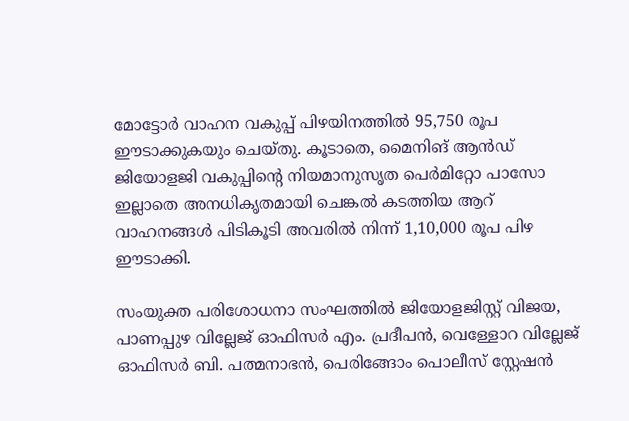മോട്ടോര്‍ വാഹന വകുപ്പ് പിഴയിനത്തില്‍ 95,750 രൂപ ഈടാക്കുകയും ചെയ്തു. കൂടാതെ, മൈനിങ് ആന്‍ഡ് ജിയോളജി വകുപ്പിന്റെ നിയമാനുസൃത പെര്‍മിറ്റോ പാസോ ഇല്ലാതെ അനധികൃതമായി ചെങ്കല്‍ കടത്തിയ ആറ് വാഹനങ്ങള്‍ പിടികൂടി അവരില്‍ നിന്ന് 1,10,000 രൂപ പിഴ ഈടാക്കി.

സംയുക്ത പരിശോധനാ സംഘത്തില്‍ ജിയോളജിസ്റ്റ് വിജയ, പാണപ്പുഴ വില്ലേജ് ഓഫിസര്‍ എം. പ്രദീപന്‍, വെള്ളോറ വില്ലേജ് ഓഫിസര്‍ ബി. പത്മനാഭന്‍, പെരിങ്ങോം പൊലീസ് സ്റ്റേഷന്‍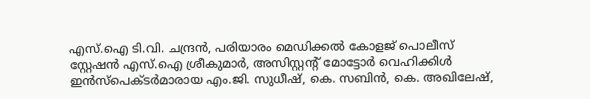എസ്.ഐ ടി.വി. ചന്ദ്രന്‍, പരിയാരം മെഡിക്കല്‍ കോളജ് പൊലീസ് സ്റ്റേഷന്‍ എസ്.ഐ ശ്രീകുമാര്‍, അസിസ്റ്റന്റ് മോട്ടോര്‍ വെഹിക്കിള്‍ ഇന്‍സ്‌പെക്ടര്‍മാരായ എം.ജി. സുധീഷ്, കെ. സബിന്‍, കെ. അഖിലേഷ്,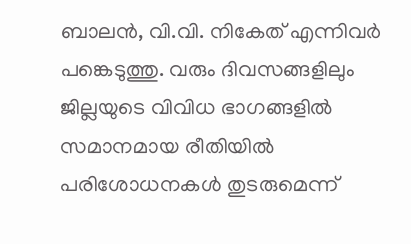ബാലന്‍, വി.വി. നികേത് എന്നിവർ പങ്കെടുത്തു. വരും ദിവസങ്ങളിലും ജില്ലയുടെ വിവിധ ഭാഗങ്ങളില്‍ സമാനമായ രീതിയില്‍ പരിശോധനകള്‍ തുടരുമെന്ന്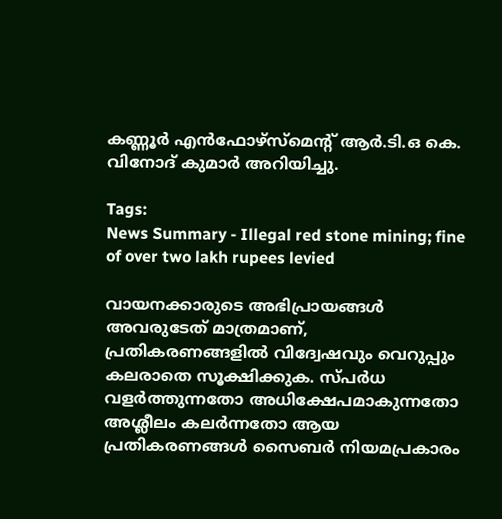കണ്ണൂര്‍ എന്‍ഫോഴ്‌സ്‌മെന്റ് ആര്‍.ടി.ഒ കെ. വിനോദ് കുമാര്‍ അറിയിച്ചു.

Tags:
News Summary - Illegal red stone mining; fine of over two lakh rupees levied

വായനക്കാരുടെ അഭിപ്രായങ്ങള്‍ അവരുടേത് മാത്രമാണ്, പ്രതികരണങ്ങളിൽ വിദ്വേഷവും വെറുപ്പും കലരാതെ സൂക്ഷിക്കുക. സ്പർധ വളർത്തുന്നതോ അധിക്ഷേപമാകുന്നതോ അശ്ലീലം കലർന്നതോ ആയ പ്രതികരണങ്ങൾ സൈബർ നിയമപ്രകാരം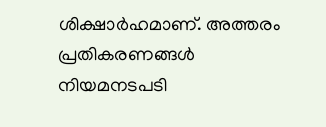ശിക്ഷാർഹമാണ്. അത്തരം പ്രതികരണങ്ങൾ നിയമനടപടി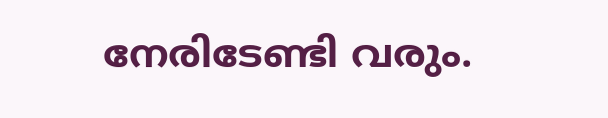നേരിടേണ്ടി വരും.